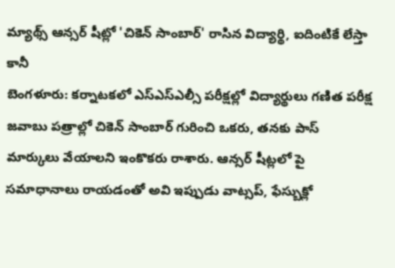మ్యాథ్స్ ఆన్సర్ షీట్లో 'చికెన్ సాంబార్' రాసిన విద్యార్థి, ఐదింటికే లేస్తా కానీ
బెంగళూరు: కర్నాటకలో ఎస్ఎస్ఎల్సీ పరీక్షల్లో విద్యార్థులు గణిత పరీక్ష జవాబు పత్రాల్లో చికెన్ సాంబార్ గురించి ఒకరు, తనకు పాస్ మార్కులు వేయాలని ఇంకొకరు రాశారు. ఆన్సర్ షీట్లలో పై సమాధానాలు రాయడంతో అవి ఇప్పుడు వాట్సప్, ఫేస్బుక్లో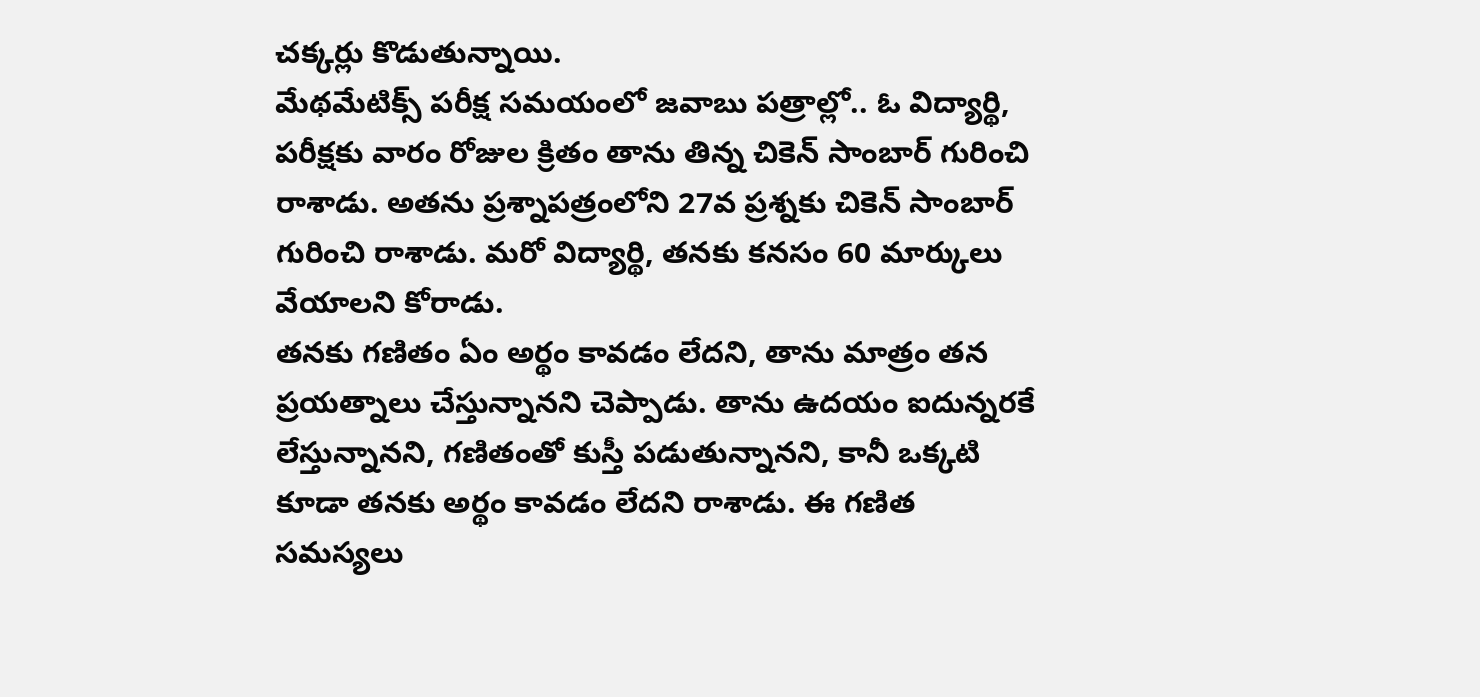చక్కర్లు కొడుతున్నాయి.
మేథమేటిక్స్ పరీక్ష సమయంలో జవాబు పత్రాల్లో.. ఓ విద్యార్థి, పరీక్షకు వారం రోజుల క్రితం తాను తిన్న చికెన్ సాంబార్ గురించి రాశాడు. అతను ప్రశ్నాపత్రంలోని 27వ ప్రశ్నకు చికెన్ సాంబార్ గురించి రాశాడు. మరో విద్యార్థి, తనకు కనసం 60 మార్కులు వేయాలని కోరాడు.
తనకు గణితం ఏం అర్థం కావడం లేదని, తాను మాత్రం తన ప్రయత్నాలు చేస్తున్నానని చెప్పాడు. తాను ఉదయం ఐదున్నరకే లేస్తున్నానని, గణితంతో కుస్తీ పడుతున్నానని, కానీ ఒక్కటి కూడా తనకు అర్థం కావడం లేదని రాశాడు. ఈ గణిత సమస్యలు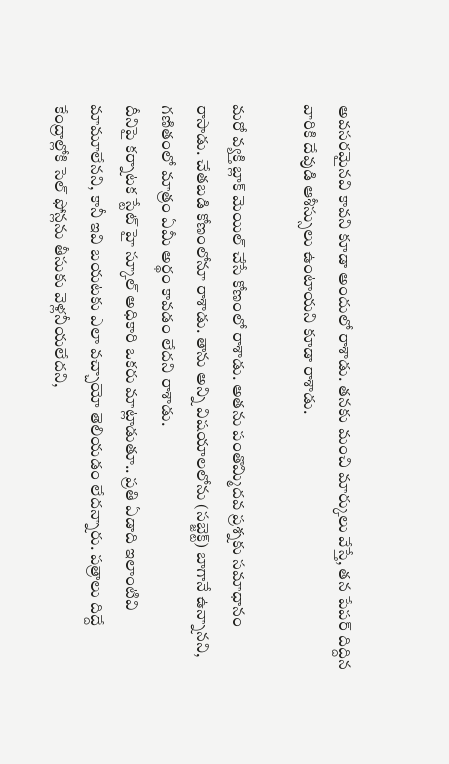అవసరమైనవి కావని కూడా అందులో రాశాడు. తనకు మంచి మార్కులు వేస్తే, తన పేపర్ దిద్దిన వారికి దేవుడి ఆశీస్సులు ఉంటాయని కూడా రాశాడు.

మరో వ్యక్తి బ్లాక్ మెయిల్ చేసే కోణంలో రాశాడు. అతను పంతొమ్మిదవ ప్రశ్నకు సమాధానం రాసాడు. చేతబడి కోణంలోనూ రాశాడు. తాను అన్ని విషయాలలోను (సబ్జెక్ట్) బాగానే ఉన్నానని, గణితంలో మాత్రం ఏమీ అర్థం కావడం లేదని రాశాడు.
దీనిపై కర్నాటక స్టేట్ హై స్కూల్ అధికారి ఒకరు మాట్లాడుతూ.. ప్రతి ఏడాది ఇలాంటివి మామూలేనని, కానీ ఇవి బయటకు ఎలా వచ్చాయో తెలియడం లేదన్నారు. పత్రాలు దిద్దే కేంద్రాల్లోకి సెల్ ఫోన్లను తీసుకు వెళ్లనీయలేదని,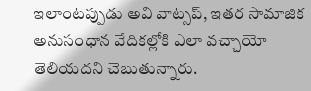ఇలాంటప్పుడు అవి వాట్సప్, ఇతర సామాజిక అనుసంధాన వేదికల్లోకి ఎలా వచ్చాయో తెలియదని చెబుతున్నారు.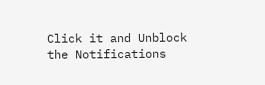Click it and Unblock the Notifications